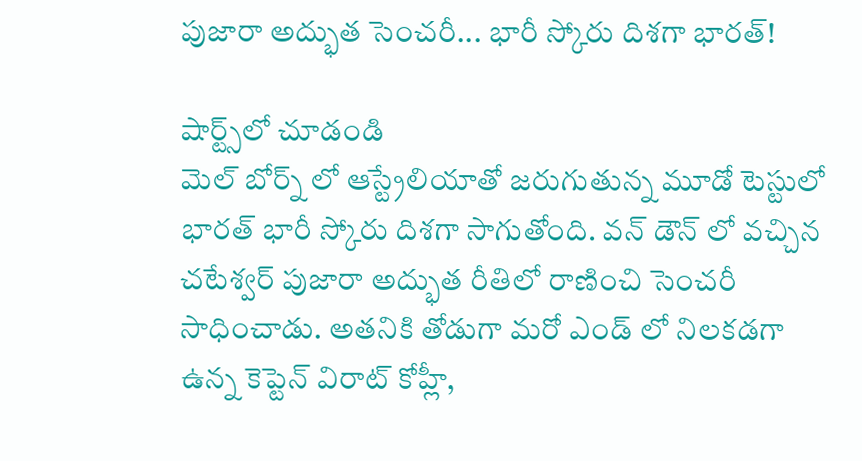పుజారా అద్భుత సెంచరీ... భారీ స్కోరు దిశగా భారత్!

షార్ట్స్‌లో చూడండి
మెల్ బోర్న్ లో ఆస్ట్రేలియాతో జరుగుతున్న మూడో టెస్టులో భారత్ భారీ స్కోరు దిశగా సాగుతోంది. వన్ డౌన్ లో వచ్చిన చటేశ్వర్ పుజారా అద్భుత రీతిలో రాణించి సెంచరీ సాధించాడు. అతనికి తోడుగా మరో ఎండ్ లో నిలకడగా ఉన్న కెప్టెన్ విరాట్ కోహ్లీ,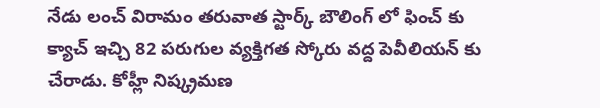నేడు లంచ్ విరామం తరువాత స్టార్క్ బౌలింగ్ లో ఫించ్ కు క్యాచ్ ఇచ్చి 82 పరుగుల వ్యక్తిగత స్కోరు వద్ద పెవీలియన్ కు చేరాడు. కోహ్లీ నిష్క్రమణ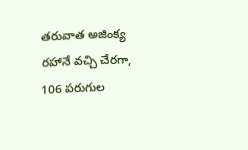తరువాత అజింక్య రహానే వచ్చి చేరగా, 106 పరుగుల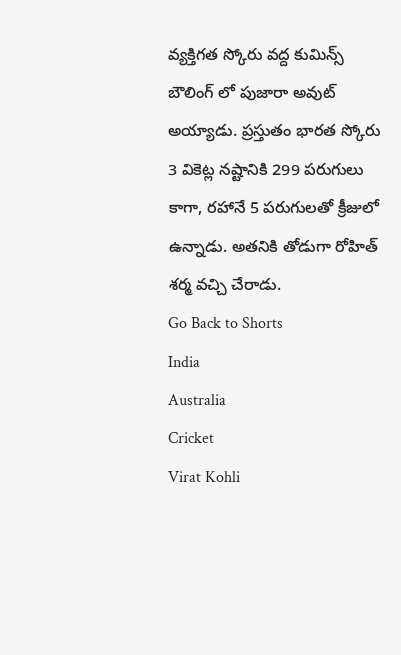వ్యక్తిగత స్కోరు వద్ద కుమిన్స్ బౌలింగ్ లో పుజారా అవుట్ అయ్యాడు. ప్రస్తుతం భారత స్కోరు 3 వికెట్ల నష్టానికి 299 పరుగులు కాగా, రహానే 5 పరుగులతో క్రీజులో ఉన్నాడు. అతనికి తోడుగా రోహిత్ శర్మ వచ్చి చేరాడు.
Go Back to Shorts
India
Australia
Cricket
Virat Kohli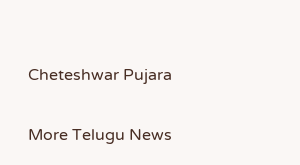Cheteshwar Pujara

More Telugu News